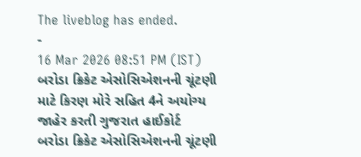The liveblog has ended.
-
16 Mar 2026 08:51 PM (IST)
બરોડા ક્રિકેટ એસોસિએશનની ચૂંટણી માટે કિરણ મોરે સહિત 4ને અયોગ્ય જાહેર કરતી ગુજરાત હાઈકોર્ટ
બરોડા ક્રિકેટ એસોસિએશનની ચૂંટણી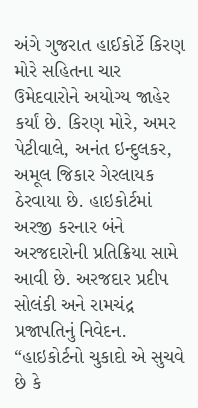અંગે ગુજરાત હાઈકોર્ટે કિરણ મોરે સહિતના ચાર ઉમેદવારોને અયોગ્ય જાહેર કર્યાં છે. કિરણ મોરે, અમર પેટીવાલે, અનંત ઇન્દુલકર, અમૂલ જિકાર ગેરલાયક ઠેરવાયા છે. હાઇકોર્ટમાં અરજી કરનાર બંને અરજદારોની પ્રતિક્રિયા સામે આવી છે. અરજદાર પ્રદીપ સોલંકી અને રામચંદ્ર પ્રજાપતિનું નિવેદન. “હાઇકોર્ટનો ચુકાદો એ સુચવે છે કે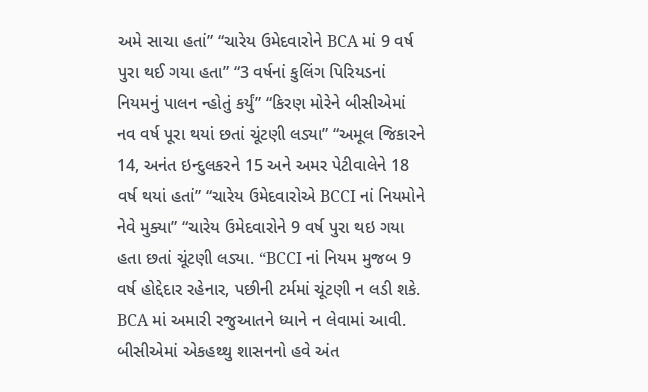અમે સાચા હતાં” “ચારેય ઉમેદવારોને BCA માં 9 વર્ષ પુરા થઈ ગયા હતા” “3 વર્ષનાં કુલિંગ પિરિયડનાં નિયમનું પાલન ન્હોતું કર્યું” “કિરણ મોરેને બીસીએમાં નવ વર્ષ પૂરા થયાં છતાં ચૂંટણી લડ્યા” “અમૂલ જિકારને 14, અનંત ઇન્દુલકરને 15 અને અમર પેટીવાલેને 18 વર્ષ થયાં હતાં” “ચારેય ઉમેદવારોએ BCCI નાં નિયમોને નેવે મુક્યા” “ચારેય ઉમેદવારોને 9 વર્ષ પુરા થઇ ગયા હતા છતાં ચૂંટણી લડ્યા. “BCCI નાં નિયમ મુજબ 9 વર્ષ હોદ્દેદાર રહેનાર, પછીની ટર્મમાં ચૂંટણી ન લડી શકે. BCA માં અમારી રજુઆતને ધ્યાને ન લેવામાં આવી. બીસીએમાં એકહથ્થુ શાસનનો હવે અંત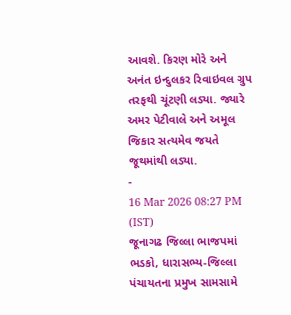આવશે. કિરણ મોરે અને અનંત ઇન્દુલકર રિવાઇવલ ગ્રુપ તરફથી ચૂંટણી લડ્યા. જ્યારે અમર પેટીવાલે અને અમૂલ જિકાર સત્યમેવ જયતે જૂથમાંથી લડ્યા.
-
16 Mar 2026 08:27 PM (IST)
જૂનાગઢ જિલ્લા ભાજપમાં ભડકો, ધારાસભ્ય-જિલ્લા પંચાયતના પ્રમુખ સામસામે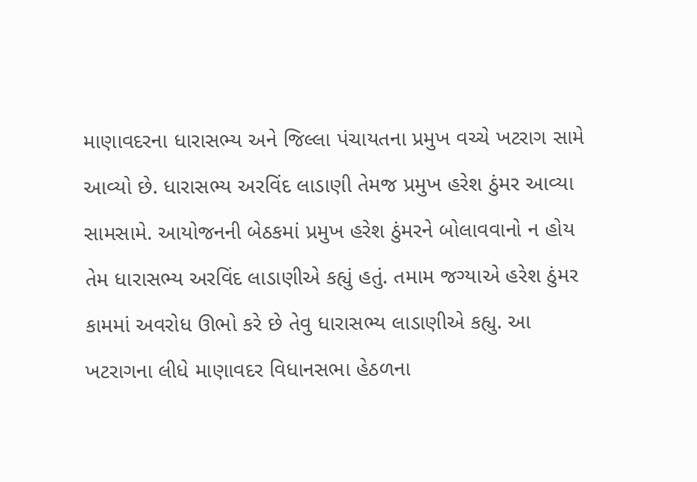માણાવદરના ધારાસભ્ય અને જિલ્લા પંચાયતના પ્રમુખ વચ્ચે ખટરાગ સામે આવ્યો છે. ધારાસભ્ય અરવિંદ લાડાણી તેમજ પ્રમુખ હરેશ ઠુંમર આવ્યા સામસામે. આયોજનની બેઠકમાં પ્રમુખ હરેશ ઠુંમરને બોલાવવાનો ન હોય તેમ ધારાસભ્ય અરવિંદ લાડાણીએ કહ્યું હતું. તમામ જગ્યાએ હરેશ ઠુંમર કામમાં અવરોધ ઊભો કરે છે તેવુ ધારાસભ્ય લાડાણીએ કહ્યુ. આ ખટરાગના લીધે માણાવદર વિધાનસભા હેઠળના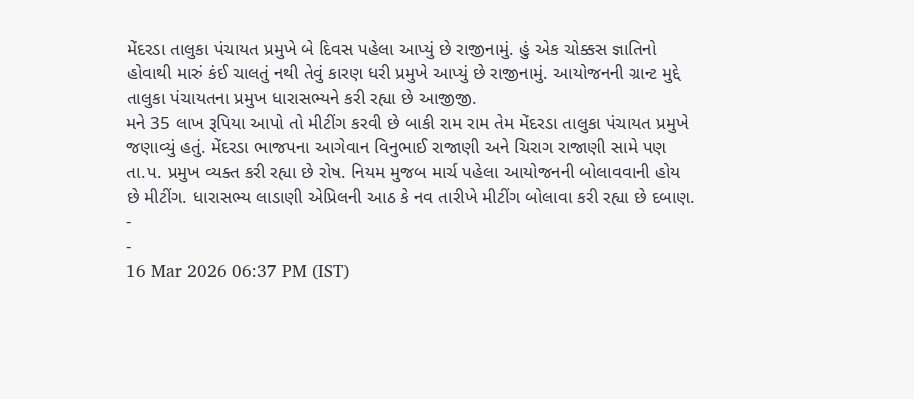મેંદરડા તાલુકા પંચાયત પ્રમુખે બે દિવસ પહેલા આપ્યું છે રાજીનામું. હું એક ચોક્કસ જ્ઞાતિનો હોવાથી મારું કંઈ ચાલતું નથી તેવું કારણ ધરી પ્રમુખે આપ્યું છે રાજીનામું. આયોજનની ગ્રાન્ટ મુદ્દે તાલુકા પંચાયતના પ્રમુખ ધારાસભ્યને કરી રહ્યા છે આજીજી.
મને 35 લાખ રૂપિયા આપો તો મીટીંગ કરવી છે બાકી રામ રામ તેમ મેંદરડા તાલુકા પંચાયત પ્રમુખે જણાવ્યું હતું. મેંદરડા ભાજપના આગેવાન વિનુભાઈ રાજાણી અને ચિરાગ રાજાણી સામે પણ તા.પ. પ્રમુખ વ્યક્ત કરી રહ્યા છે રોષ. નિયમ મુજબ માર્ચ પહેલા આયોજનની બોલાવવાની હોય છે મીટીંગ. ધારાસભ્ય લાડાણી એપ્રિલની આઠ કે નવ તારીખે મીટીંગ બોલાવા કરી રહ્યા છે દબાણ.
-
-
16 Mar 2026 06:37 PM (IST)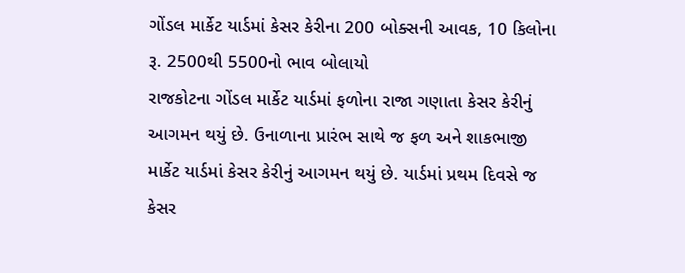ગોંડલ માર્કેટ યાર્ડમાં કેસર કેરીના 200 બોક્સની આવક, 10 કિલોના રૂ. 2500થી 5500નો ભાવ બોલાયો
રાજકોટના ગોંડલ માર્કેટ યાર્ડમાં ફળોના રાજા ગણાતા કેસર કેરીનું આગમન થયું છે. ઉનાળાના પ્રારંભ સાથે જ ફળ અને શાકભાજી માર્કેટ યાર્ડમાં કેસર કેરીનું આગમન થયું છે. યાર્ડમાં પ્રથમ દિવસે જ કેસર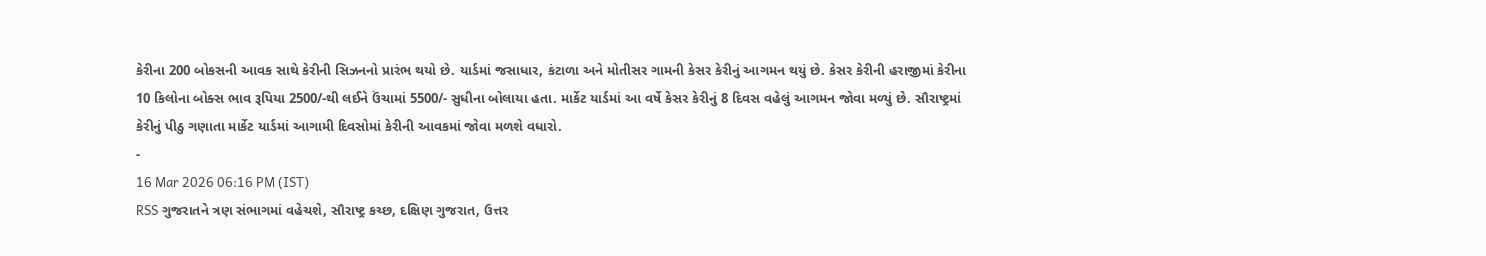કેરીના 200 બોકસની આવક સાથે કેરીની સિઝનનો પ્રારંભ થયો છે. યાર્ડમાં જસાધાર, કંટાળા અને મોતીસર ગામની કેસર કેરીનું આગમન થયું છે. કેસર કેરીની હરાજીમાં કેરીના 10 કિલોના બોક્સ ભાવ રૂપિયા 2500/-થી લઈને ઉંચામાં 5500/- સુધીના બોલાયા હતા. માર્કેટ યાર્ડમાં આ વર્ષે કેસર કેરીનું 8 દિવસ વહેલું આગમન જોવા મળ્યું છે. સૌરાષ્ટ્રમાં કેરીનું પીઠુ ગણાતા માર્કેટ યાર્ડમાં આગામી દિવસોમાં કેરીની આવકમાં જોવા મળશે વધારો.
-
16 Mar 2026 06:16 PM (IST)
RSS ગુજરાતને ત્રણ સંભાગમાં વહેચશે, સૌરાષ્ટ્ર કચ્છ, દક્ષિણ ગુજરાત, ઉત્તર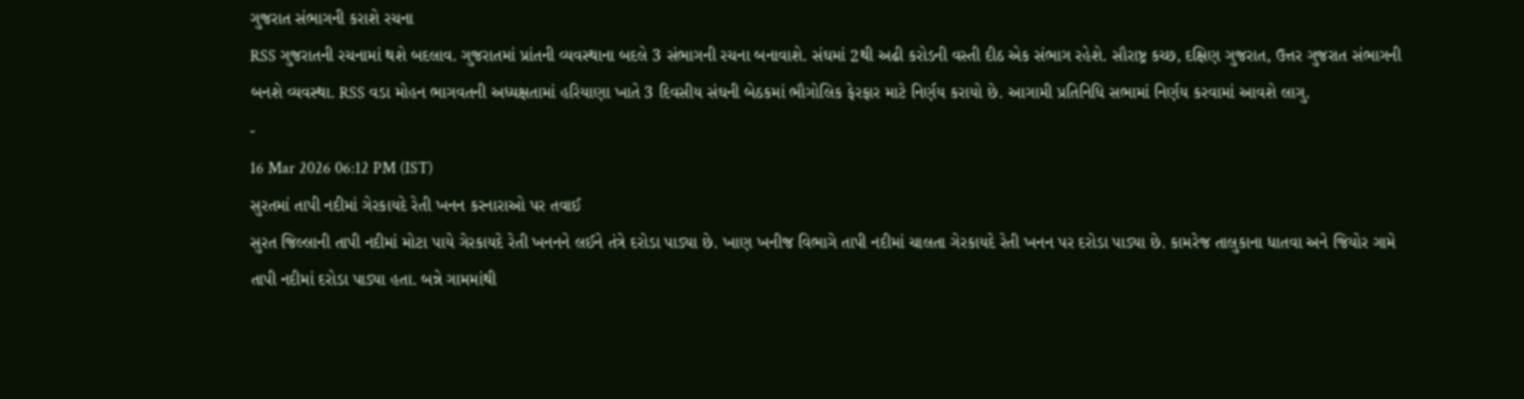ગુજરાત સંભાગની કરાશે રચના
RSS ગુજરાતની રચનામાં થશે બદલાવ. ગુજરાતમાં પ્રાંતની વ્યવસ્થાના બદલે 3 સંભાગની રચના બનાવાશે. સંઘમાં 2થી અઢી કરોડની વસ્તી દીઠ એક સંભાગ રહેશે. સૌરાષ્ટ્ર કચ્છ, દક્ષિણ ગુજરાત, ઉત્તર ગુજરાત સંભાગની બનશે વ્યવસ્થા. RSS વડા મોહન ભાગવતની અધ્યક્ષતામાં હરિયાણા ખાતે 3 દિવસીય સંઘની બેઠકમાં ભૌગોલિક ફેરફાર માટે નિર્ણય કરાયો છે. આગામી પ્રતિનિધિ સભામાં નિર્ણય કરવામાં આવશે લાગુ.
-
16 Mar 2026 06:12 PM (IST)
સુરતમાં તાપી નદીમાં ગેરકાયદે રેતી ખનન કરનારાઓ પર તવાઈ
સુરત જિલ્લાની તાપી નદીમાં મોટા પાયે ગેરકાયદે રેતી ખનનને લઈને તંત્રે દરોડા પાડ્યા છે. ખાણ ખનીજ વિભાગે તાપી નદીમાં ચાલતા ગેરકાયદે રેતી ખનન પર દરોડા પાડ્યા છે. કામરેજ તાલુકાના ધાતવા અને જિયોર ગામે તાપી નદીમાં દરોડા પાડ્યા હતા. બન્ને ગામમાંથી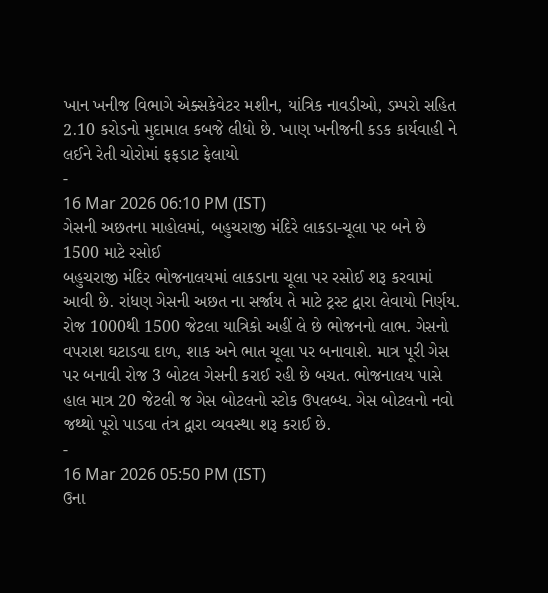ખાન ખનીજ વિભાગે એક્સકેવેટર મશીન, યાંત્રિક નાવડીઓ, ડમ્પરો સહિત 2.10 કરોડનો મુદામાલ કબજે લીધો છે. ખાણ ખનીજની કડક કાર્યવાહી ને લઈને રેતી ચોરોમાં ફફડાટ ફેલાયો
-
16 Mar 2026 06:10 PM (IST)
ગેસની અછતના માહોલમાં, બહુચરાજી મંદિરે લાકડા-ચૂલા પર બને છે 1500 માટે રસોઈ
બહુચરાજી મંદિર ભોજનાલયમાં લાકડાના ચૂલા પર રસોઈ શરૂ કરવામાં આવી છે. રાંધણ ગેસની અછત ના સર્જાય તે માટે ટ્રસ્ટ દ્વારા લેવાયો નિર્ણય. રોજ 1000થી 1500 જેટલા યાત્રિકો અહીં લે છે ભોજનનો લાભ. ગેસનો વપરાશ ઘટાડવા દાળ, શાક અને ભાત ચૂલા પર બનાવાશે. માત્ર પૂરી ગેસ પર બનાવી રોજ 3 બોટલ ગેસની કરાઈ રહી છે બચત. ભોજનાલય પાસે હાલ માત્ર 20 જેટલી જ ગેસ બોટલનો સ્ટોક ઉપલબ્ધ. ગેસ બોટલનો નવો જથ્થો પૂરો પાડવા તંત્ર દ્વારા વ્યવસ્થા શરૂ કરાઈ છે.
-
16 Mar 2026 05:50 PM (IST)
ઉના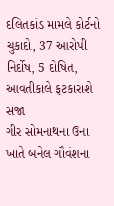દલિતકાંડ મામલે કોર્ટનો ચુકાદો, 37 આરોપી નિર્દોષ, 5 દોષિત, આવતીકાલે ફટકારાશે સજા
ગીર સોમનાથના ઉના ખાતે બનેલ ગૌવંશના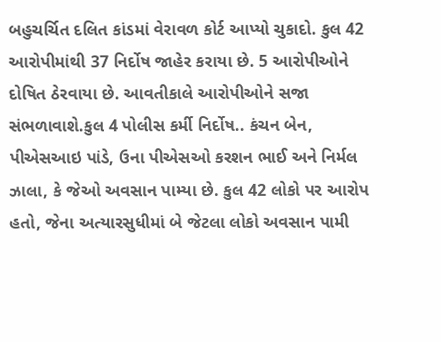બહુચર્ચિત દલિત કાંડમાં વેરાવળ કોર્ટ આપ્યો ચુકાદો. કુલ 42 આરોપીમાંથી 37 નિર્દોષ જાહેર કરાયા છે. 5 આરોપીઓને દોષિત ઠેરવાયા છે. આવતીકાલે આરોપીઓને સજા સંભળાવાશે.કુલ 4 પોલીસ કર્મી નિર્દોષ.. કંચન બેન, પીએસઆઇ પાંડે, ઉના પીએસઓ કરશન ભાઈ અને નિર્મલ ઝાલા, કે જેઓ અવસાન પામ્યા છે. કુલ 42 લોકો પર આરોપ હતો, જેના અત્યારસુધીમાં બે જેટલા લોકો અવસાન પામી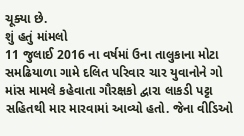ચૂક્યા છે.
શું હતું માંમલો
11 જુલાઈ 2016 ના વર્ષમાં ઉના તાલુકાના મોટા સમઢિયાળા ગામે દલિત પરિવાર ચાર યુવાનોને ગો માંસ મામલે કહેવાતા ગૌરક્ષકો દ્વારા લાકડી પટ્ટા સહિતથી માર મારવામાં આવ્યો હતો. જેના વીડિઓ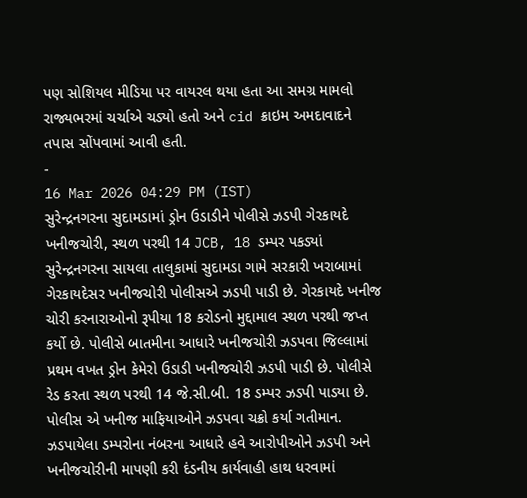પણ સોશિયલ મીડિયા પર વાયરલ થયા હતા આ સમગ્ર મામલો રાજ્યભરમાં ચર્ચાએ ચડ્યો હતો અને cid ક્રાઇમ અમદાવાદને તપાસ સોંપવામાં આવી હતી.
-
16 Mar 2026 04:29 PM (IST)
સુરેન્દ્રનગરના સુદામડામાં ડ્રોન ઉડાડીને પોલીસે ઝડપી ગેરકાયદે ખનીજચોરી, સ્થળ પરથી 14 JCB, 18 ડમ્પર પકડ્યાં
સુરેન્દ્રનગરના સાયલા તાલુકામાં સુદામડા ગામે સરકારી ખરાબામાં ગેરકાયદેસર ખનીજચોરી પોલીસએ ઝડપી પાડી છે. ગેરકાયદે ખનીજ ચોરી કરનારાઓનો રૂપીયા 18 કરોડનો મુદ્દામાલ સ્થળ પરથી જપ્ત કર્યો છે. પોલીસે બાતમીના આધારે ખનીજચોરી ઝડપવા જિલ્લામાં પ્રથમ વખત ડ્રોન કેમેરો ઉડાડી ખનીજચોરી ઝડપી પાડી છે. પોલીસે રેડ કરતા સ્થળ પરથી 14 જે.સી.બી. 18 ડમ્પર ઝડપી પાડયા છે. પોલીસ એ ખનીજ માફિયાઓને ઝડપવા ચક્રો કર્યા ગતીમાન. ઝડપાયેલા ડમ્પરોના નંબરના આધારે હવે આરોપીઓને ઝડપી અને ખનીજચોરીની માપણી કરી દંડનીય કાર્યવાહી હાથ ધરવામાં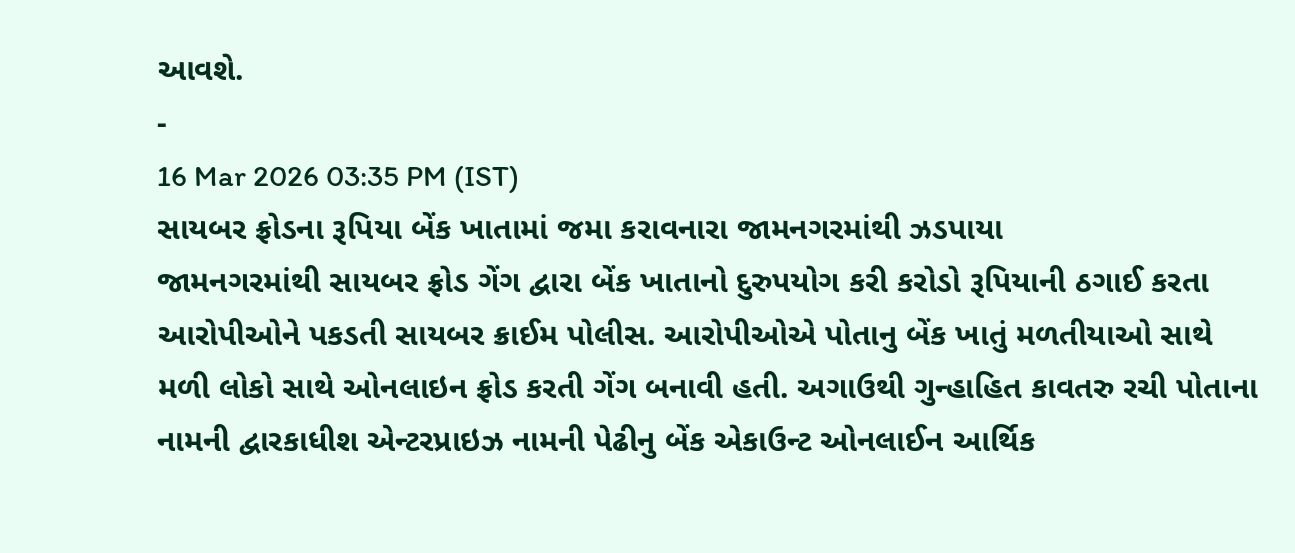આવશે.
-
16 Mar 2026 03:35 PM (IST)
સાયબર ફ્રોડના રૂપિયા બેંક ખાતામાં જમા કરાવનારા જામનગરમાંથી ઝડપાયા
જામનગરમાંથી સાયબર ફ્રોડ ગેંગ દ્વારા બેંક ખાતાનો દુરુપયોગ કરી કરોડો રૂપિયાની ઠગાઈ કરતા આરોપીઓને પકડતી સાયબર ક્રાઈમ પોલીસ. આરોપીઓએ પોતાનુ બેંક ખાતું મળતીયાઓ સાથે મળી લોકો સાથે ઓનલાઇન ફ્રોડ કરતી ગેંગ બનાવી હતી. અગાઉથી ગુન્હાહિત કાવતરુ રચી પોતાના નામની દ્વારકાધીશ એન્ટરપ્રાઇઝ નામની પેઢીનુ બેંક એકાઉન્ટ ઓનલાઈન આર્થિક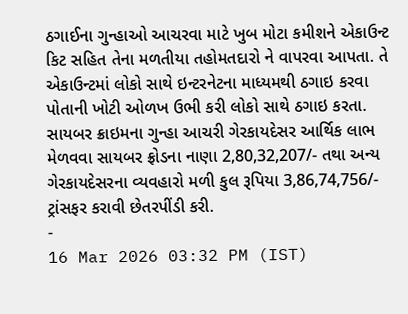ઠગાઈના ગુન્હાઓ આચરવા માટે ખુબ મોટા કમીશને એકાઉન્ટ કિટ સહિત તેના મળતીયા તહોમતદારો ને વાપરવા આપતા. તે એકાઉન્ટમાં લોકો સાથે ઇન્ટરનેટના માધ્યમથી ઠગાઇ કરવા પોતાની ખોટી ઓળખ ઉભી કરી લોકો સાથે ઠગાઇ કરતા. સાયબર ક્રાઇમના ગુન્હા આચરી ગેરકાયદેસર આર્થિક લાભ મેળવવા સાયબર ફ્રોડના નાણા 2,80,32,207/- તથા અન્ય ગેરકાયદેસરના વ્યવહારો મળી કુલ રૂપિયા 3,86,74,756/- ટ્રાંસફર કરાવી છેતરપીંડી કરી.
-
16 Mar 2026 03:32 PM (IST)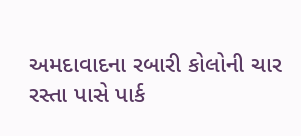અમદાવાદના રબારી કોલોની ચાર રસ્તા પાસે પાર્ક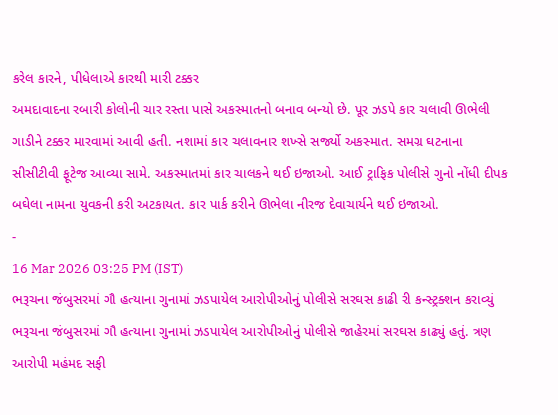કરેલ કારને, પીધેલાએ કારથી મારી ટક્કર
અમદાવાદના રબારી કોલોની ચાર રસ્તા પાસે અકસ્માતનો બનાવ બન્યો છે. પૂર ઝડપે કાર ચલાવી ઊભેલી ગાડીને ટક્કર મારવામાં આવી હતી. નશામાં કાર ચલાવનાર શખ્સે સર્જ્યો અકસ્માત. સમગ્ર ઘટનાના સીસીટીવી ફૂટેજ આવ્યા સામે. અકસ્માતમાં કાર ચાલકને થઈ ઇજાઓ. આઈ ટ્રાફિક પોલીસે ગુનો નોંધી દીપક બઘેલા નામના યુવકની કરી અટકાયત. કાર પાર્ક કરીને ઊભેલા નીરજ દેવાચાર્યને થઈ ઇજાઓ.
-
16 Mar 2026 03:25 PM (IST)
ભરૂચના જંબુસરમાં ગૌ હત્યાના ગુનામાં ઝડપાયેલ આરોપીઓનું પોલીસે સરઘસ કાઢી રી કન્સ્ટ્રક્શન કરાવ્યું
ભરૂચના જંબુસરમાં ગૌ હત્યાના ગુનામાં ઝડપાયેલ આરોપીઓનું પોલીસે જાહેરમાં સરઘસ કાઢ્યું હતું. ત્રણ આરોપી મહંમદ સફી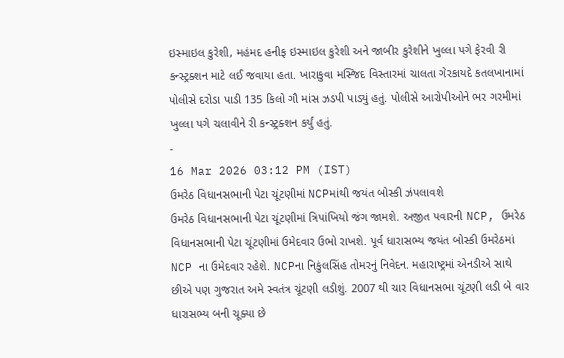ઇસ્માઇલ કુરેશી, મહંમદ હનીફ ઇસ્માઇલ કુરેશી અને જાબીર કુરેશીને ખુલ્લા પગે ફેરવી રી કન્સ્ટ્રક્શન માટે લઈ જવાયા હતા. ખારાકુવા મસ્જિદ વિસ્તારમાં ચાલતા ગેરકાયદે કતલખાનામાં પોલીસે દરોડા પાડી 135 કિલો ગૌ માંસ ઝડપી પાડ્યું હતું. પોલીસે આરોપીઓને ભર ગરમીમાં ખુલ્લા પગે ચલાવીને રી કન્સ્ટ્રક્શન કર્યું હતું.
-
16 Mar 2026 03:12 PM (IST)
ઉમરેઠ વિધાનસભાની પેટા ચૂંટણીમાં NCPમાંથી જયંત બોસ્કી ઝંપલાવશે
ઉમરેઠ વિધાનસભાની પેટા ચૂંટણીમાં ત્રિપાંખિયો જંગ જામશે. અજીત પવારની NCP, ઉમરેઠ વિધાનસભાની પેટા ચૂંટણીમાં ઉમેદવાર ઉભો રાખશે. પૂર્વ ધારાસભ્ય જયંત બોસ્કી ઉમરેઠમાં NCP ના ઉમેદવાર રહેશે. NCPના નિકુંલસિંહ તોમરનું નિવેદન. મહારાષ્ટ્રમાં એનડીએ સાથે છીએ પણ ગુજરાત અમે સ્વતંત્ર ચૂંટણી લડીશું. 2007 થી ચાર વિધાનસભા ચૂંટણી લડી બે વાર ધારાસભ્ય બની ચૂક્યા છે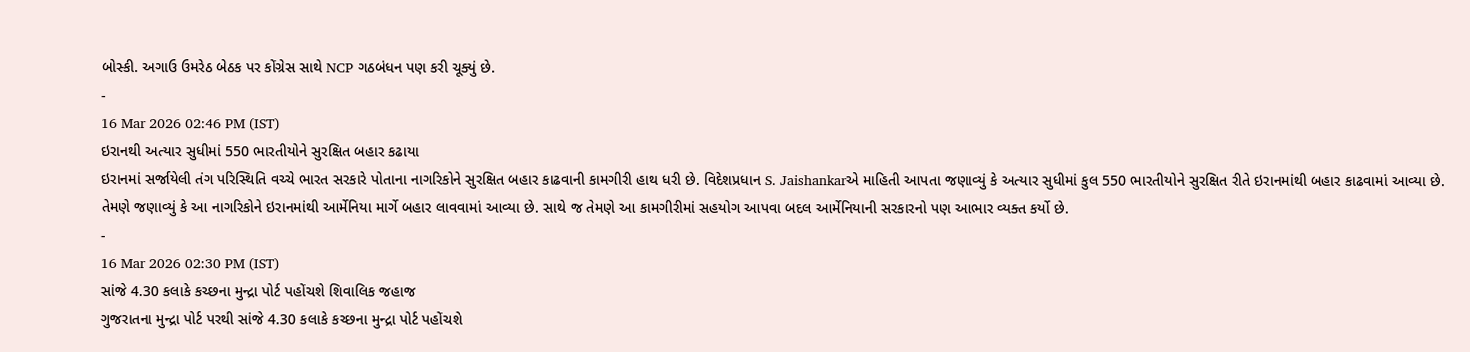બોસ્કી. અગાઉ ઉમરેઠ બેઠક પર કોંગ્રેસ સાથે NCP ગઠબંધન પણ કરી ચૂક્યું છે.
-
16 Mar 2026 02:46 PM (IST)
ઇરાનથી અત્યાર સુધીમાં 550 ભારતીયોને સુરક્ષિત બહાર કઢાયા
ઇરાનમાં સર્જાયેલી તંગ પરિસ્થિતિ વચ્ચે ભારત સરકારે પોતાના નાગરિકોને સુરક્ષિત બહાર કાઢવાની કામગીરી હાથ ધરી છે. વિદેશપ્રધાન S. Jaishankarએ માહિતી આપતા જણાવ્યું કે અત્યાર સુધીમાં કુલ 550 ભારતીયોને સુરક્ષિત રીતે ઇરાનમાંથી બહાર કાઢવામાં આવ્યા છે. તેમણે જણાવ્યું કે આ નાગરિકોને ઇરાનમાંથી આર્મેનિયા માર્ગે બહાર લાવવામાં આવ્યા છે. સાથે જ તેમણે આ કામગીરીમાં સહયોગ આપવા બદલ આર્મેનિયાની સરકારનો પણ આભાર વ્યક્ત કર્યો છે.
-
16 Mar 2026 02:30 PM (IST)
સાંજે 4.30 કલાકે કચ્છના મુન્દ્રા પોર્ટ પહોંચશે શિવાલિક જહાજ
ગુજરાતના મુન્દ્રા પોર્ટ પરથી સાંજે 4.30 કલાકે કચ્છના મુન્દ્રા પોર્ટ પહોંચશે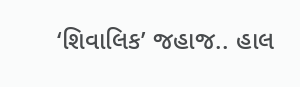‘શિવાલિક’ જહાજ.. હાલ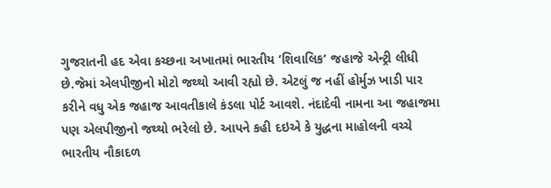ગુજરાતની હદ એવા કચ્છના અખાતમાં ભારતીય ‘શિવાલિક’ જહાજે એન્ટ્રી લીધી છે.જેમાં એલપીજીનો મોટો જથ્થો આવી રહ્યો છે. એટલું જ નહીં હોર્મુઝ ખાડી પાર કરીને વધુ એક જહાજ આવતીકાલે કંડલા પોર્ટ આવશે. નંદાદેવી નામના આ જહાજમા પણ એલપીજીનો જથ્થો ભરેલો છે. આપને કહી દઇએ કે યુદ્ધના માહોલની વચ્ચે ભારતીય નૌકાદળ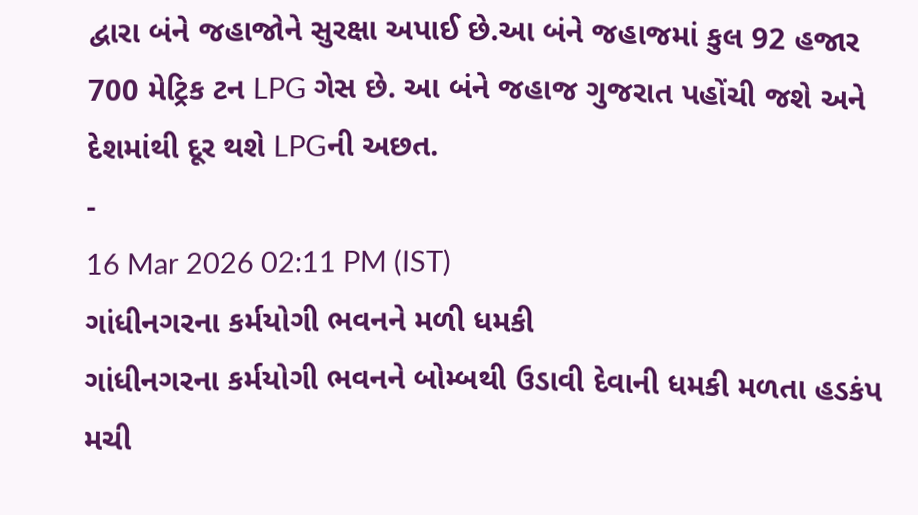દ્વારા બંને જહાજોને સુરક્ષા અપાઈ છે.આ બંને જહાજમાં કુલ 92 હજાર 700 મેટ્રિક ટન LPG ગેસ છે. આ બંને જહાજ ગુજરાત પહોંચી જશે અને દેશમાંથી દૂર થશે LPGની અછત.
-
16 Mar 2026 02:11 PM (IST)
ગાંધીનગરના કર્મયોગી ભવનને મળી ધમકી
ગાંધીનગરના કર્મયોગી ભવનને બોમ્બથી ઉડાવી દેવાની ધમકી મળતા હડકંપ મચી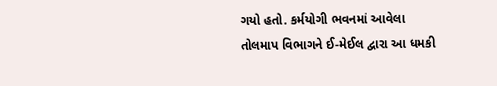ગયો હતો. કર્મયોગી ભવનમાં આવેલા તોલમાપ વિભાગને ઈ-મેઈલ દ્વારા આ ધમકી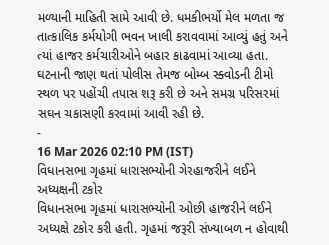મળ્યાની માહિતી સામે આવી છે. ધમકીભર્યો મેલ મળતા જ તાત્કાલિક કર્મયોગી ભવન ખાલી કરાવવામાં આવ્યું હતું અને ત્યાં હાજર કર્મચારીઓને બહાર કાઢવામાં આવ્યા હતા. ઘટનાની જાણ થતાં પોલીસ તેમજ બોમ્બ સ્ક્વોડની ટીમો સ્થળ પર પહોંચી તપાસ શરૂ કરી છે અને સમગ્ર પરિસરમાં સઘન ચકાસણી કરવામાં આવી રહી છે.
-
16 Mar 2026 02:10 PM (IST)
વિધાનસભા ગૃહમાં ધારાસભ્યોની ગેરહાજરીને લઈને અધ્યક્ષની ટકોર
વિધાનસભા ગૃહમાં ધારાસભ્યોની ઓછી હાજરીને લઈને અધ્યક્ષે ટકોર કરી હતી. ગૃહમાં જરૂરી સંખ્યાબળ ન હોવાથી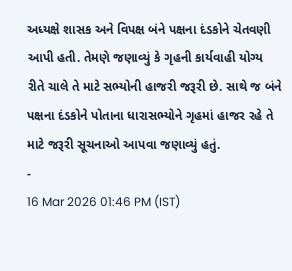અધ્યક્ષે શાસક અને વિપક્ષ બંને પક્ષના દંડકોને ચેતવણી આપી હતી. તેમણે જણાવ્યું કે ગૃહની કાર્યવાહી યોગ્ય રીતે ચાલે તે માટે સભ્યોની હાજરી જરૂરી છે. સાથે જ બંને પક્ષના દંડકોને પોતાના ધારાસભ્યોને ગૃહમાં હાજર રહે તે માટે જરૂરી સૂચનાઓ આપવા જણાવ્યું હતું.
-
16 Mar 2026 01:46 PM (IST)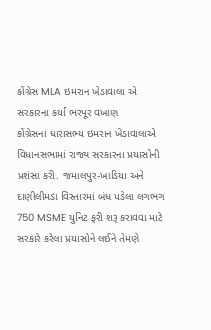કોંગ્રેસ MLA ઇમરાન ખેડાવાલા એ સરકારના કર્યા ભરપૂર વખાણ
કોંગ્રેસના ધારાસભ્ય ઇમરાન ખેડાવાલાએ વિધાનસભામાં રાજ્ય સરકારના પ્રયાસોની પ્રશંસા કરી. જમાલપુર-ખાડિયા અને દાણીલીમડા વિસ્તારમાં બંધ પડેલા લગભગ 750 MSME યુનિટ ફરી શરૂ કરાવવા માટે સરકારે કરેલા પ્રયાસોને લઈને તેમણે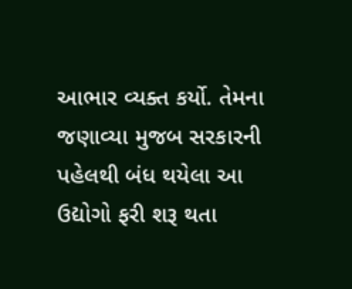આભાર વ્યક્ત કર્યો. તેમના જણાવ્યા મુજબ સરકારની પહેલથી બંધ થયેલા આ ઉદ્યોગો ફરી શરૂ થતા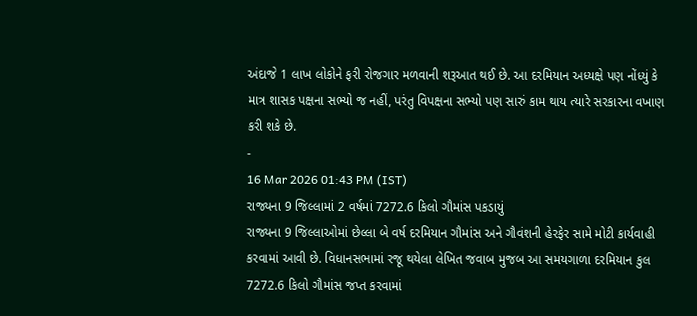અંદાજે 1 લાખ લોકોને ફરી રોજગાર મળવાની શરૂઆત થઈ છે. આ દરમિયાન અધ્યક્ષે પણ નોંધ્યું કે માત્ર શાસક પક્ષના સભ્યો જ નહીં, પરંતુ વિપક્ષના સભ્યો પણ સારું કામ થાય ત્યારે સરકારના વખાણ કરી શકે છે.
-
16 Mar 2026 01:43 PM (IST)
રાજ્યના 9 જિલ્લામાં 2 વર્ષમાં 7272.6 કિલો ગૌમાંસ પકડાયું
રાજ્યના 9 જિલ્લાઓમાં છેલ્લા બે વર્ષ દરમિયાન ગૌમાંસ અને ગૌવંશની હેરફેર સામે મોટી કાર્યવાહી કરવામાં આવી છે. વિધાનસભામાં રજૂ થયેલા લેખિત જવાબ મુજબ આ સમયગાળા દરમિયાન કુલ 7272.6 કિલો ગૌમાંસ જપ્ત કરવામાં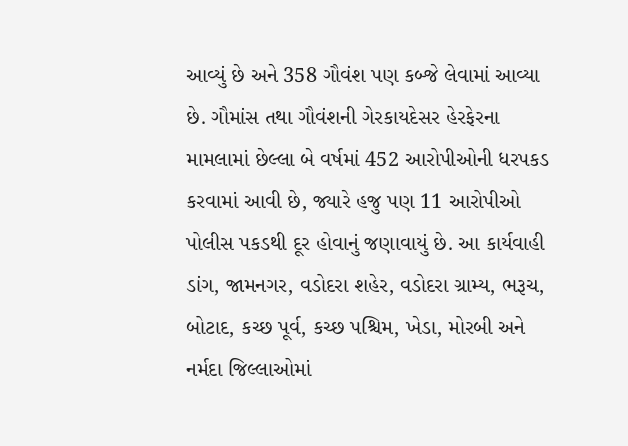આવ્યું છે અને 358 ગૌવંશ પણ કબ્જે લેવામાં આવ્યા છે. ગૌમાંસ તથા ગૌવંશની ગેરકાયદેસર હેરફેરના મામલામાં છેલ્લા બે વર્ષમાં 452 આરોપીઓની ધરપકડ કરવામાં આવી છે, જ્યારે હજુ પણ 11 આરોપીઓ પોલીસ પકડથી દૂર હોવાનું જણાવાયું છે. આ કાર્યવાહી ડાંગ, જામનગર, વડોદરા શહેર, વડોદરા ગ્રામ્ય, ભરૂચ, બોટાદ, કચ્છ પૂર્વ, કચ્છ પશ્ચિમ, ખેડા, મોરબી અને નર્મદા જિલ્લાઓમાં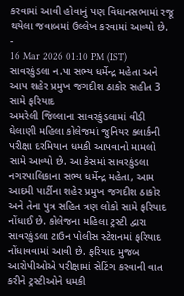કરવામાં આવી હોવાનું પણ વિધાનસભામાં રજૂ થયેલા જવાબમાં ઉલ્લેખ કરવામાં આવ્યો છે.
-
16 Mar 2026 01:10 PM (IST)
સાવરકુંડલા ન.પા સભ્ય ધર્મેન્દ્ર મહેતા અને આપ શહેર પ્રમુખ જગદીશ ઠાકોર સહીત 3 સામે ફરિયાદ
અમરેલી જિલ્લાના સાવરકુંડલામાં વીડી ઘેલાણી મહિલા કોલેજમાં જુનિયર ક્લાર્કની પરીક્ષા દરમિયાન ધમકી આપવાનો મામલો સામે આવ્યો છે. આ કેસમાં સાવરકુંડલા નગરપાલિકાના સભ્ય ધર્મેન્દ્ર મહેતા, આમ આદમી પાર્ટીના શહેર પ્રમુખ જગદીશ ઠાકોર અને તેના પુત્ર સહિત ત્રણ લોકો સામે ફરિયાદ નોંધાઈ છે. કોલેજના મહિલા ટ્રસ્ટી દ્વારા સાવરકુંડલા ટાઉન પોલીસ સ્ટેશનમાં ફરિયાદ નોંધાવવામાં આવી છે. ફરિયાદ મુજબ આરોપીઓએ પરીક્ષામાં સેટિંગ કરવાની વાત કરીને ટ્રસ્ટીઓને ધમકી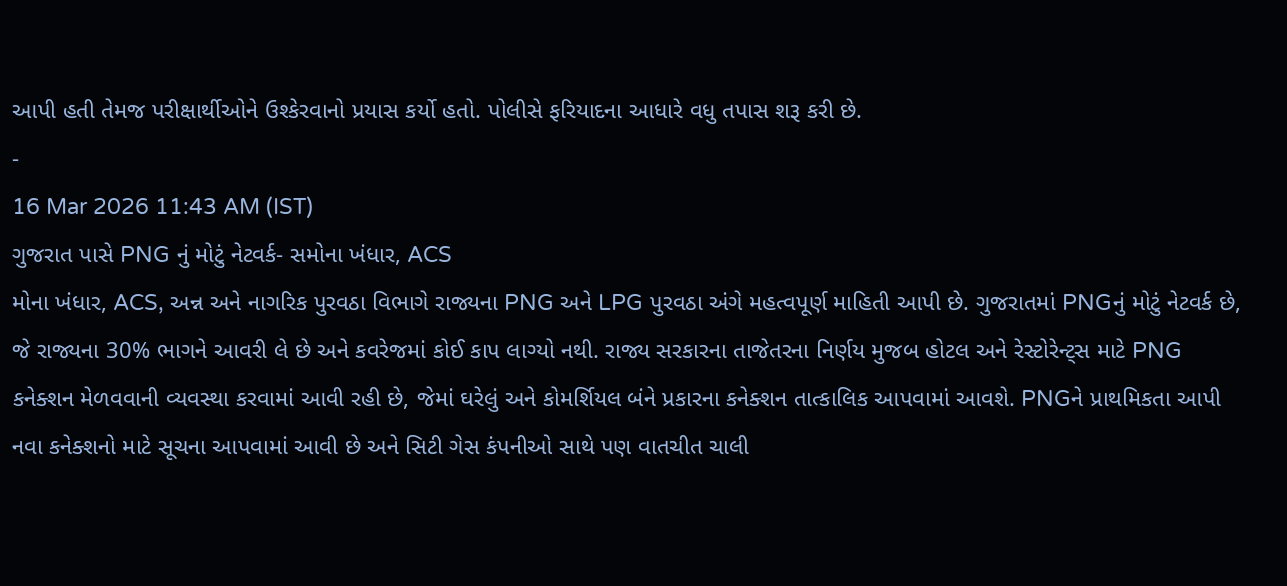આપી હતી તેમજ પરીક્ષાર્થીઓને ઉશ્કેરવાનો પ્રયાસ કર્યો હતો. પોલીસે ફરિયાદના આધારે વધુ તપાસ શરૂ કરી છે.
-
16 Mar 2026 11:43 AM (IST)
ગુજરાત પાસે PNG નું મોટું નેટવર્ક- સમોના ખંધાર, ACS
મોના ખંધાર, ACS, અન્ન અને નાગરિક પુરવઠા વિભાગે રાજ્યના PNG અને LPG પુરવઠા અંગે મહત્વપૂર્ણ માહિતી આપી છે. ગુજરાતમાં PNGનું મોટું નેટવર્ક છે, જે રાજ્યના 30% ભાગને આવરી લે છે અને કવરેજમાં કોઈ કાપ લાગ્યો નથી. રાજ્ય સરકારના તાજેતરના નિર્ણય મુજબ હોટલ અને રેસ્ટોરેન્ટ્સ માટે PNG કનેક્શન મેળવવાની વ્યવસ્થા કરવામાં આવી રહી છે, જેમાં ઘરેલું અને કોમર્શિયલ બંને પ્રકારના કનેક્શન તાત્કાલિક આપવામાં આવશે. PNGને પ્રાથમિકતા આપી નવા કનેક્શનો માટે સૂચના આપવામાં આવી છે અને સિટી ગેસ કંપનીઓ સાથે પણ વાતચીત ચાલી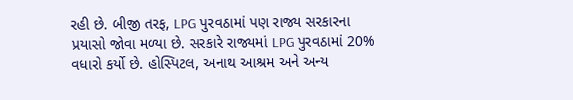રહી છે. બીજી તરફ, LPG પુરવઠામાં પણ રાજ્ય સરકારના પ્રયાસો જોવા મળ્યા છે. સરકારે રાજ્યમાં LPG પુરવઠામાં 20% વધારો કર્યો છે. હોસ્પિટલ, અનાથ આશ્રમ અને અન્ય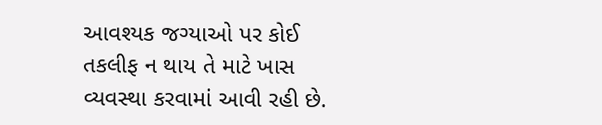આવશ્યક જગ્યાઓ પર કોઈ તકલીફ ન થાય તે માટે ખાસ વ્યવસ્થા કરવામાં આવી રહી છે.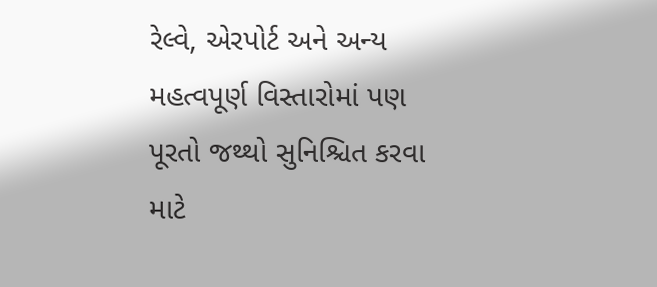રેલ્વે, એરપોર્ટ અને અન્ય મહત્વપૂર્ણ વિસ્તારોમાં પણ પૂરતો જથ્થો સુનિશ્ચિત કરવા માટે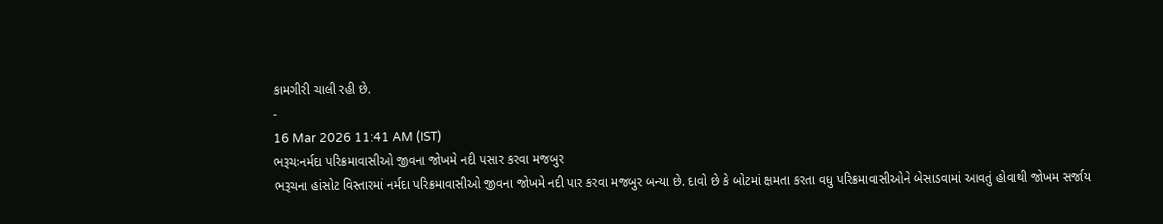કામગીરી ચાલી રહી છે.
-
16 Mar 2026 11:41 AM (IST)
ભરૂચઃનર્મદા પરિક્રમાવાસીઓ જીવના જોખમે નદી પસાર કરવા મજબુર
ભરૂચના હાંસોટ વિસ્તારમાં નર્મદા પરિક્રમાવાસીઓ જીવના જોખમે નદી પાર કરવા મજબુર બન્યા છે. દાવો છે કે બોટમાં ક્ષમતા કરતા વધુ પરિક્રમાવાસીઓને બેસાડવામાં આવતું હોવાથી જોખમ સર્જાય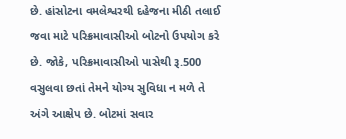છે. હાંસોટના વમલેશ્વરથી દહેજના મીઠી તલાઈ જવા માટે પરિક્રમાવાસીઓ બોટનો ઉપયોગ કરે છે. જોકે, પરિક્રમાવાસીઓ પાસેથી રૂ.500 વસુલવા છતાં તેમને યોગ્ય સુવિધા ન મળે તે અંગે આક્ષેપ છે. બોટમાં સવાર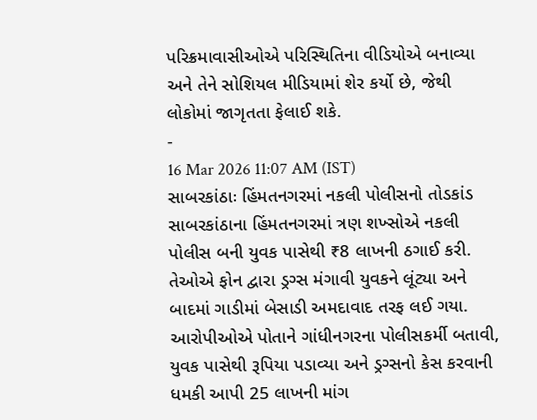પરિક્રમાવાસીઓએ પરિસ્થિતિના વીડિયોએ બનાવ્યા અને તેને સોશિયલ મીડિયામાં શેર કર્યો છે, જેથી લોકોમાં જાગૃતતા ફેલાઈ શકે.
-
16 Mar 2026 11:07 AM (IST)
સાબરકાંઠાઃ હિંમતનગરમાં નકલી પોલીસનો તોડકાંડ
સાબરકાંઠાના હિંમતનગરમાં ત્રણ શખ્સોએ નકલી પોલીસ બની યુવક પાસેથી ₹8 લાખની ઠગાઈ કરી. તેઓએ ફોન દ્વારા ડ્રગ્સ મંગાવી યુવકને લૂંટ્યા અને બાદમાં ગાડીમાં બેસાડી અમદાવાદ તરફ લઈ ગયા. આરોપીઓએ પોતાને ગાંધીનગરના પોલીસકર્મી બતાવી, યુવક પાસેથી રૂપિયા પડાવ્યા અને ડ્રગ્સનો કેસ કરવાની ધમકી આપી 25 લાખની માંગ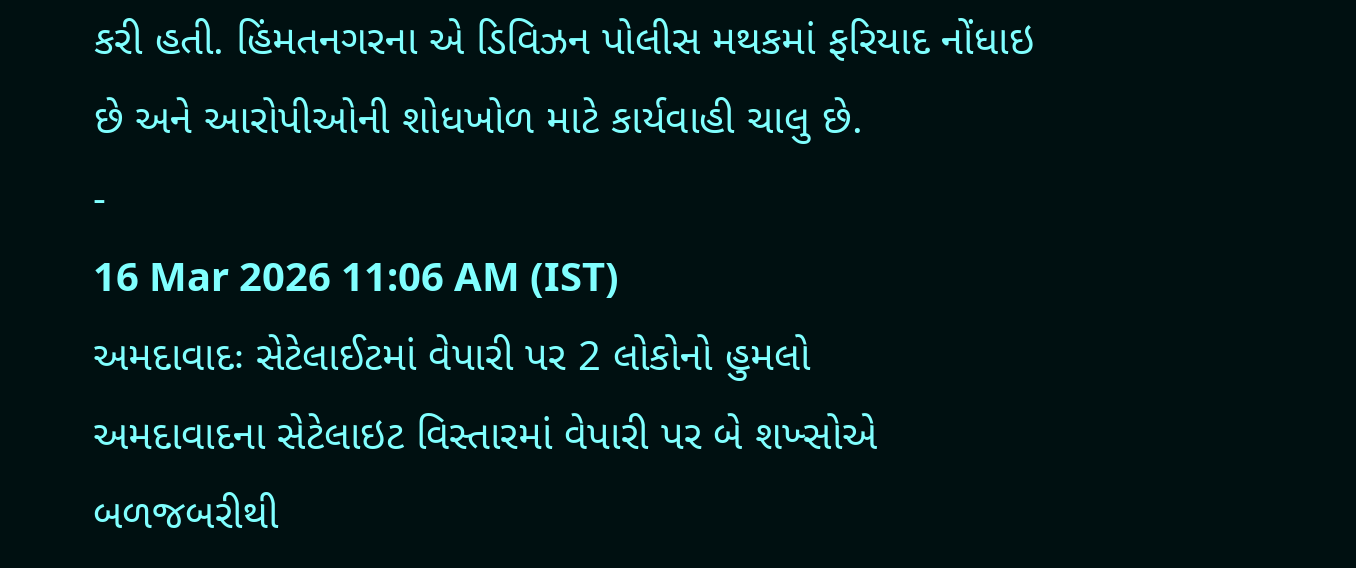કરી હતી. હિંમતનગરના એ ડિવિઝન પોલીસ મથકમાં ફરિયાદ નોંધાઇ છે અને આરોપીઓની શોધખોળ માટે કાર્યવાહી ચાલુ છે.
-
16 Mar 2026 11:06 AM (IST)
અમદાવાદઃ સેટેલાઈટમાં વેપારી પર 2 લોકોનો હુમલો
અમદાવાદના સેટેલાઇટ વિસ્તારમાં વેપારી પર બે શખ્સોએ બળજબરીથી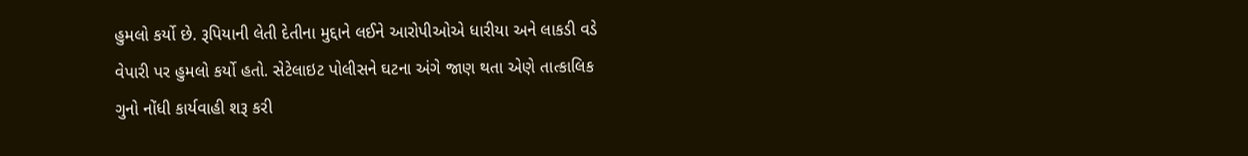હુમલો કર્યો છે. રૂપિયાની લેતી દેતીના મુદ્દાને લઈને આરોપીઓએ ધારીયા અને લાકડી વડે વેપારી પર હુમલો કર્યો હતો. સેટેલાઇટ પોલીસને ઘટના અંગે જાણ થતા એણે તાત્કાલિક ગુનો નોંધી કાર્યવાહી શરૂ કરી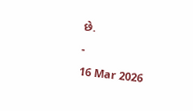છે.
-
16 Mar 2026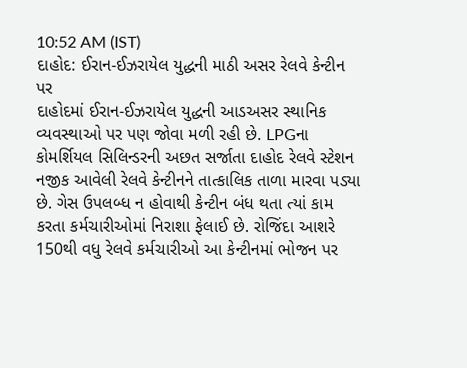10:52 AM (IST)
દાહોદ: ઈરાન-ઈઝરાયેલ યુદ્ધની માઠી અસર રેલવે કેન્ટીન પર
દાહોદમાં ઈરાન-ઈઝરાયેલ યુદ્ધની આડઅસર સ્થાનિક વ્યવસ્થાઓ પર પણ જોવા મળી રહી છે. LPGના કોમર્શિયલ સિલિન્ડરની અછત સર્જાતા દાહોદ રેલવે સ્ટેશન નજીક આવેલી રેલવે કેન્ટીનને તાત્કાલિક તાળા મારવા પડ્યા છે. ગેસ ઉપલબ્ધ ન હોવાથી કેન્ટીન બંધ થતા ત્યાં કામ કરતા કર્મચારીઓમાં નિરાશા ફેલાઈ છે. રોજિંદા આશરે 150થી વધુ રેલવે કર્મચારીઓ આ કેન્ટીનમાં ભોજન પર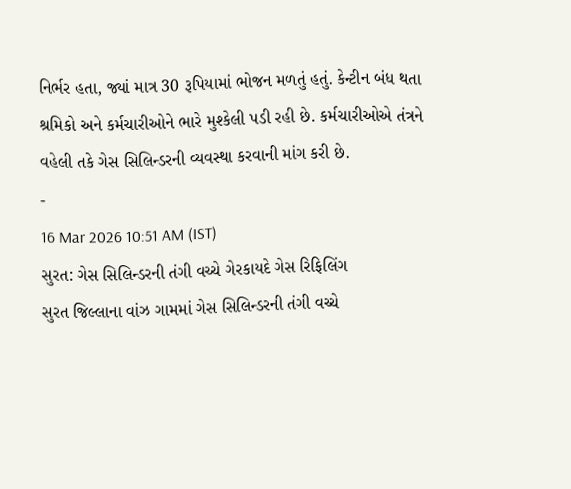નિર્ભર હતા, જ્યાં માત્ર 30 રૂપિયામાં ભોજન મળતું હતું. કેન્ટીન બંધ થતા શ્રમિકો અને કર્મચારીઓને ભારે મુશ્કેલી પડી રહી છે. કર્મચારીઓએ તંત્રને વહેલી તકે ગેસ સિલિન્ડરની વ્યવસ્થા કરવાની માંગ કરી છે.
-
16 Mar 2026 10:51 AM (IST)
સુરત: ગેસ સિલિન્ડરની તંગી વચ્ચે ગેરકાયદે ગેસ રિફિલિંગ
સુરત જિલ્લાના વાંઝ ગામમાં ગેસ સિલિન્ડરની તંગી વચ્ચે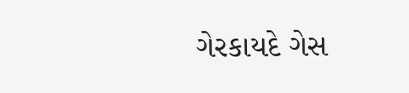ગેરકાયદે ગેસ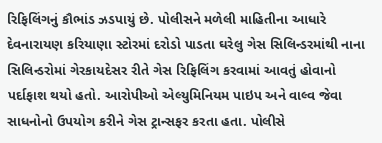રિફિલિંગનું કૌભાંડ ઝડપાયું છે. પોલીસને મળેલી માહિતીના આધારે દેવનારાયણ કરિયાણા સ્ટોરમાં દરોડો પાડતા ઘરેલુ ગેસ સિલિન્ડરમાંથી નાના સિલિન્ડરોમાં ગેરકાયદેસર રીતે ગેસ રિફિલિંગ કરવામાં આવતું હોવાનો પર્દાફાશ થયો હતો. આરોપીઓ એલ્યુમિનિયમ પાઇપ અને વાલ્વ જેવા સાધનોનો ઉપયોગ કરીને ગેસ ટ્રાન્સફર કરતા હતા. પોલીસે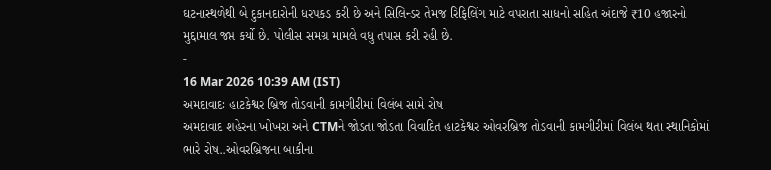ઘટનાસ્થળેથી બે દુકાનદારોની ધરપકડ કરી છે અને સિલિન્ડર તેમજ રિફિલિંગ માટે વપરાતા સાધનો સહિત અંદાજે ₹10 હજારનો મુદ્દામાલ જપ્ત કર્યો છે. પોલીસ સમગ્ર મામલે વધુ તપાસ કરી રહી છે.
-
16 Mar 2026 10:39 AM (IST)
અમદાવાદઃ હાટકેશ્વર બ્રિજ તોડવાની કામગીરીમાં વિલંબ સામે રોષ
અમદાવાદ શહેરના ખોખરા અને CTMને જોડતા જોડતા વિવાદિત હાટકેશ્વર ઓવરબ્રિજ તોડવાની કામગીરીમાં વિલંબ થતા સ્થાનિકોમાં ભારે રોષ..ઓવરબ્રિજના બાકીના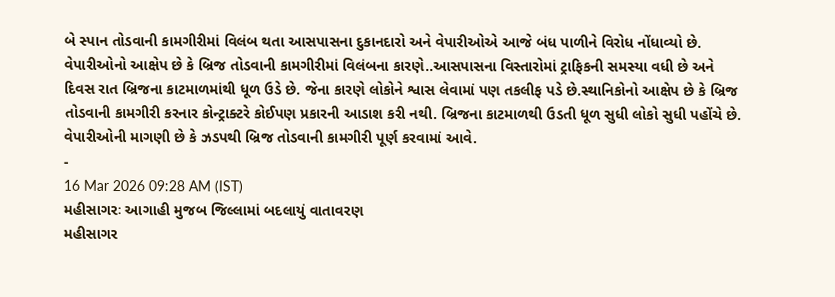બે સ્પાન તોડવાની કામગીરીમાં વિલંબ થતા આસપાસના દુકાનદારો અને વેપારીઓએ આજે બંધ પાળીને વિરોધ નોંધાવ્યો છે. વેપારીઓનો આક્ષેપ છે કે બ્રિજ તોડવાની કામગીરીમાં વિલંબના કારણે..આસપાસના વિસ્તારોમાં ટ્રાફિકની સમસ્યા વધી છે અને દિવસ રાત બ્રિજના કાટમાળમાંથી ધૂળ ઉડે છે. જેના કારણે લોકોને શ્વાસ લેવામાં પણ તકલીફ પડે છે.સ્થાનિકોનો આક્ષેપ છે કે બ્રિજ તોડવાની કામગીરી કરનાર કોન્ટ્રાક્ટરે કોઈપણ પ્રકારની આડાશ કરી નથી. બ્રિજના કાટમાળથી ઉડતી ધૂળ સુધી લોકો સુધી પહોંચે છે. વેપારીઓની માગણી છે કે ઝડપથી બ્રિજ તોડવાની કામગીરી પૂર્ણ કરવામાં આવે.
-
16 Mar 2026 09:28 AM (IST)
મહીસાગરઃ આગાહી મુજબ જિલ્લામાં બદલાયું વાતાવરણ
મહીસાગર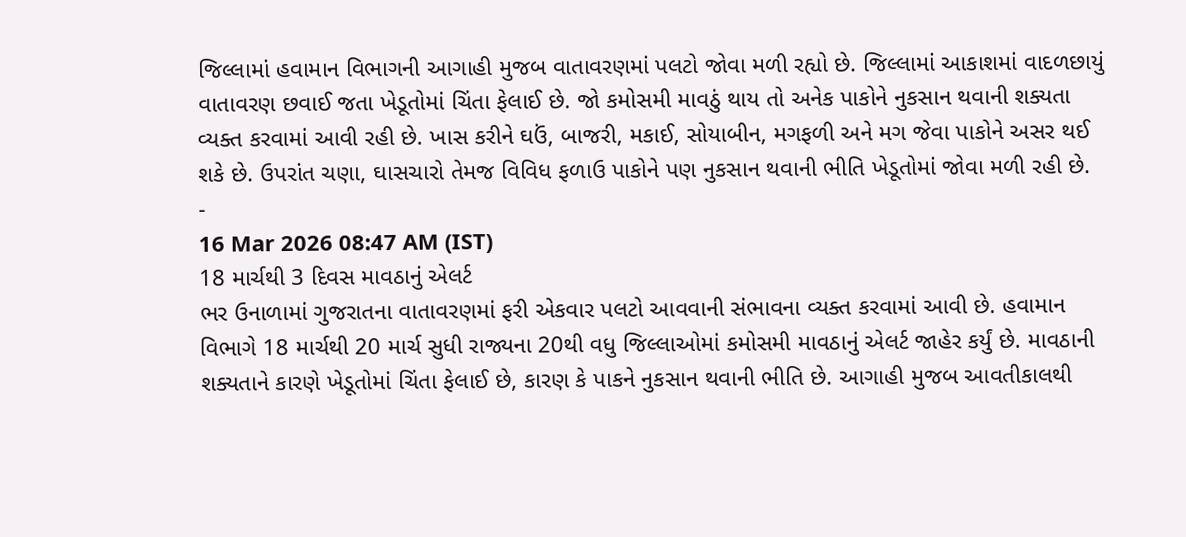જિલ્લામાં હવામાન વિભાગની આગાહી મુજબ વાતાવરણમાં પલટો જોવા મળી રહ્યો છે. જિલ્લામાં આકાશમાં વાદળછાયું વાતાવરણ છવાઈ જતા ખેડૂતોમાં ચિંતા ફેલાઈ છે. જો કમોસમી માવઠું થાય તો અનેક પાકોને નુકસાન થવાની શક્યતા વ્યક્ત કરવામાં આવી રહી છે. ખાસ કરીને ઘઉં, બાજરી, મકાઈ, સોયાબીન, મગફળી અને મગ જેવા પાકોને અસર થઈ શકે છે. ઉપરાંત ચણા, ઘાસચારો તેમજ વિવિધ ફળાઉ પાકોને પણ નુકસાન થવાની ભીતિ ખેડૂતોમાં જોવા મળી રહી છે.
-
16 Mar 2026 08:47 AM (IST)
18 માર્ચથી 3 દિવસ માવઠાનું એલર્ટ
ભર ઉનાળામાં ગુજરાતના વાતાવરણમાં ફરી એકવાર પલટો આવવાની સંભાવના વ્યક્ત કરવામાં આવી છે. હવામાન વિભાગે 18 માર્ચથી 20 માર્ચ સુધી રાજ્યના 20થી વધુ જિલ્લાઓમાં કમોસમી માવઠાનું એલર્ટ જાહેર કર્યું છે. માવઠાની શક્યતાને કારણે ખેડૂતોમાં ચિંતા ફેલાઈ છે, કારણ કે પાકને નુકસાન થવાની ભીતિ છે. આગાહી મુજબ આવતીકાલથી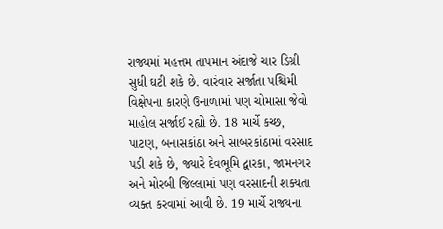રાજ્યમાં મહત્તમ તાપમાન અંદાજે ચાર ડિગ્રી સુધી ઘટી શકે છે. વારંવાર સર્જાતા પશ્ચિમી વિક્ષેપના કારણે ઉનાળામાં પણ ચોમાસા જેવો માહોલ સર્જાઈ રહ્યો છે. 18 માર્ચે કચ્છ, પાટણ, બનાસકાંઠા અને સાબરકાંઠામાં વરસાદ પડી શકે છે, જ્યારે દેવભૂમિ દ્વારકા, જામનગર અને મોરબી જિલ્લામાં પણ વરસાદની શક્યતા વ્યક્ત કરવામાં આવી છે. 19 માર્ચે રાજ્યના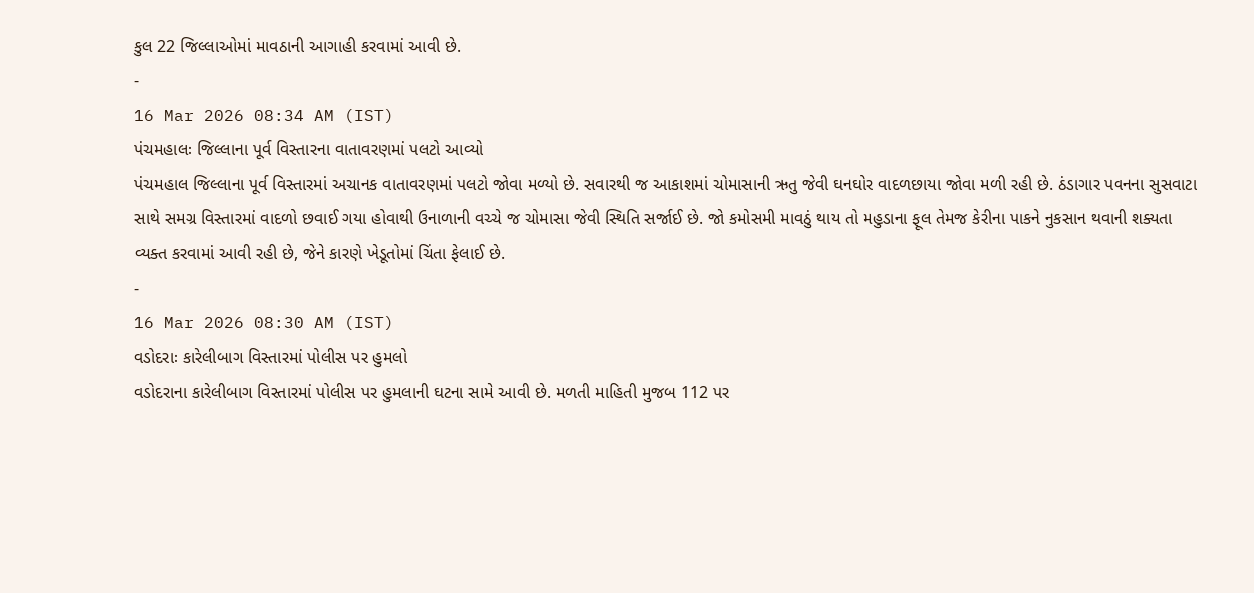કુલ 22 જિલ્લાઓમાં માવઠાની આગાહી કરવામાં આવી છે.
-
16 Mar 2026 08:34 AM (IST)
પંચમહાલઃ જિલ્લાના પૂર્વ વિસ્તારના વાતાવરણમાં પલટો આવ્યો
પંચમહાલ જિલ્લાના પૂર્વ વિસ્તારમાં અચાનક વાતાવરણમાં પલટો જોવા મળ્યો છે. સવારથી જ આકાશમાં ચોમાસાની ઋતુ જેવી ઘનઘોર વાદળછાયા જોવા મળી રહી છે. ઠંડાગાર પવનના સુસવાટા સાથે સમગ્ર વિસ્તારમાં વાદળો છવાઈ ગયા હોવાથી ઉનાળાની વચ્ચે જ ચોમાસા જેવી સ્થિતિ સર્જાઈ છે. જો કમોસમી માવઠું થાય તો મહુડાના ફૂલ તેમજ કેરીના પાકને નુકસાન થવાની શક્યતા વ્યક્ત કરવામાં આવી રહી છે, જેને કારણે ખેડૂતોમાં ચિંતા ફેલાઈ છે.
-
16 Mar 2026 08:30 AM (IST)
વડોદરાઃ કારેલીબાગ વિસ્તારમાં પોલીસ પર હુમલો
વડોદરાના કારેલીબાગ વિસ્તારમાં પોલીસ પર હુમલાની ઘટના સામે આવી છે. મળતી માહિતી મુજબ 112 પર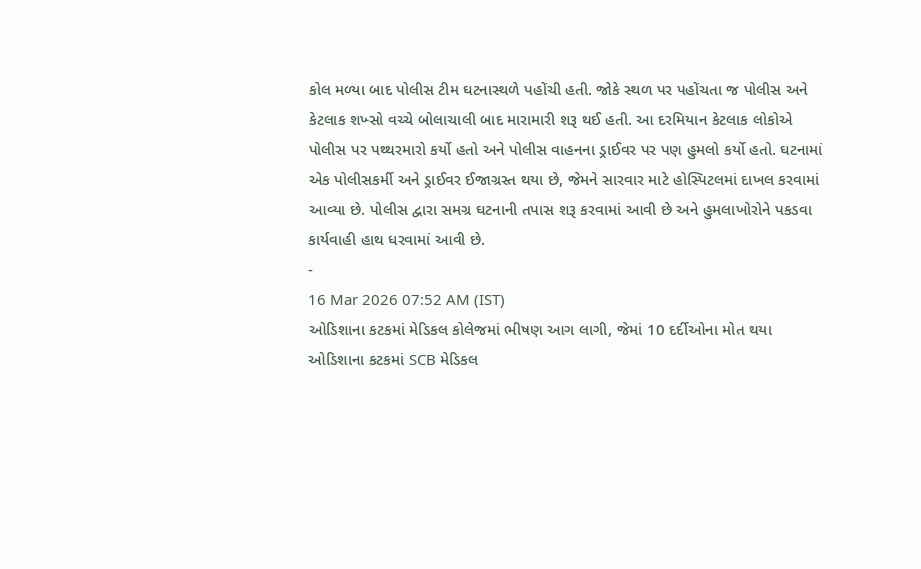કોલ મળ્યા બાદ પોલીસ ટીમ ઘટનાસ્થળે પહોંચી હતી. જોકે સ્થળ પર પહોંચતા જ પોલીસ અને કેટલાક શખ્સો વચ્ચે બોલાચાલી બાદ મારામારી શરૂ થઈ હતી. આ દરમિયાન કેટલાક લોકોએ પોલીસ પર પથ્થરમારો કર્યો હતો અને પોલીસ વાહનના ડ્રાઈવર પર પણ હુમલો કર્યો હતો. ઘટનામાં એક પોલીસકર્મી અને ડ્રાઈવર ઈજાગ્રસ્ત થયા છે, જેમને સારવાર માટે હોસ્પિટલમાં દાખલ કરવામાં આવ્યા છે. પોલીસ દ્વારા સમગ્ર ઘટનાની તપાસ શરૂ કરવામાં આવી છે અને હુમલાખોરોને પકડવા કાર્યવાહી હાથ ધરવામાં આવી છે.
-
16 Mar 2026 07:52 AM (IST)
ઓડિશાના કટકમાં મેડિકલ કોલેજમાં ભીષણ આગ લાગી, જેમાં 10 દર્દીઓના મોત થયા
ઓડિશાના કટકમાં SCB મેડિકલ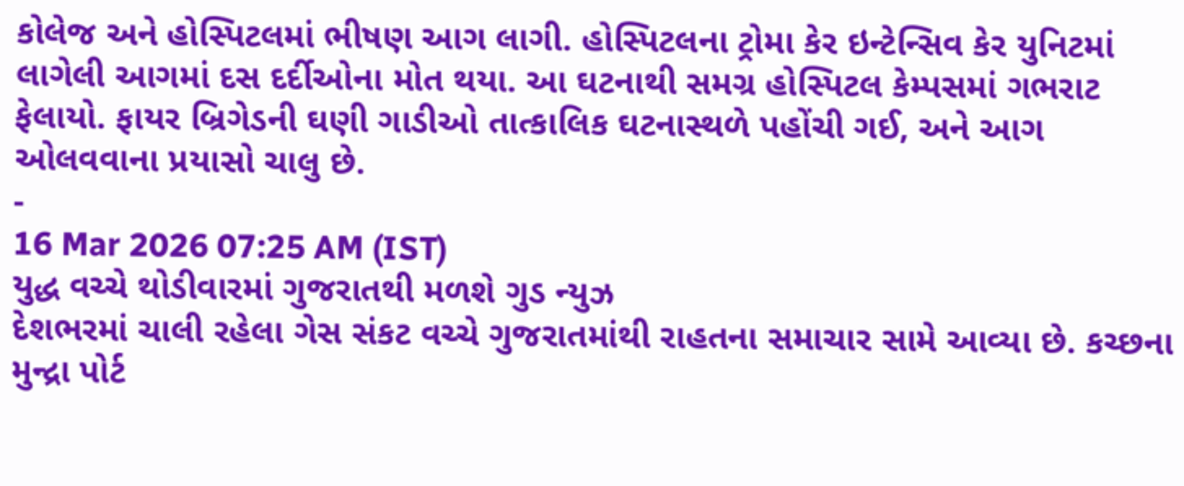કોલેજ અને હોસ્પિટલમાં ભીષણ આગ લાગી. હોસ્પિટલના ટ્રોમા કેર ઇન્ટેન્સિવ કેર યુનિટમાં લાગેલી આગમાં દસ દર્દીઓના મોત થયા. આ ઘટનાથી સમગ્ર હોસ્પિટલ કેમ્પસમાં ગભરાટ ફેલાયો. ફાયર બ્રિગેડની ઘણી ગાડીઓ તાત્કાલિક ઘટનાસ્થળે પહોંચી ગઈ, અને આગ ઓલવવાના પ્રયાસો ચાલુ છે.
-
16 Mar 2026 07:25 AM (IST)
યુદ્ધ વચ્ચે થોડીવારમાં ગુજરાતથી મળશે ગુડ ન્યુઝ
દેશભરમાં ચાલી રહેલા ગેસ સંકટ વચ્ચે ગુજરાતમાંથી રાહતના સમાચાર સામે આવ્યા છે. કચ્છના મુન્દ્રા પોર્ટ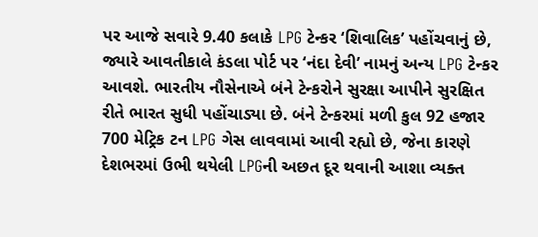પર આજે સવારે 9.40 કલાકે LPG ટેન્કર ‘શિવાલિક’ પહોંચવાનું છે, જ્યારે આવતીકાલે કંડલા પોર્ટ પર ‘નંદા દેવી’ નામનું અન્ય LPG ટેન્કર આવશે. ભારતીય નૌસેનાએ બંને ટેન્કરોને સુરક્ષા આપીને સુરક્ષિત રીતે ભારત સુધી પહોંચાડ્યા છે. બંને ટેન્કરમાં મળી કુલ 92 હજાર 700 મેટ્રિક ટન LPG ગેસ લાવવામાં આવી રહ્યો છે, જેના કારણે દેશભરમાં ઉભી થયેલી LPGની અછત દૂર થવાની આશા વ્યક્ત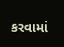કરવામાં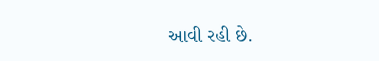આવી રહી છે.